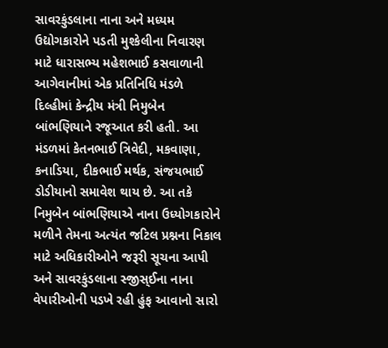સાવરકુંડલાના નાના અને મધ્યમ ઉદ્યોગકારોને પડતી મુશ્કેલીના નિવારણ માટે ધારાસભ્ય મહેશભાઈ કસવાળાની આગેવાનીમાં એક પ્રતિનિધિ મંડળે દિલ્હીમાં કેન્દ્રીય મંત્રી નિમુબેન બાંભણિયાને રજૂઆત કરી હતી. આ મંડળમાં કેતનભાઈ ત્રિવેદી, મકવાણા, કનાડિયા, દીકભાઈ મર્થક, સંજયભાઈ ડોડીયાનો સમાવેશ થાય છે. આ તકે નિમુબેન બાંભણિયાએ નાના ઉધ્યોગકારોને મળીને તેમના અત્યંત જટિલ પ્રશ્નના નિકાલ માટે અધિકારીઓને જરૂરી સૂચના આપી અને સાવરકુંડલાના સ્જીસ્ઈના નાના વેપારીઓની પડખે રહી હુંફ આવાનો સારો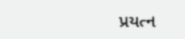પ્રયત્ન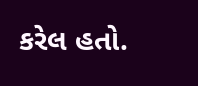કરેલ હતો.